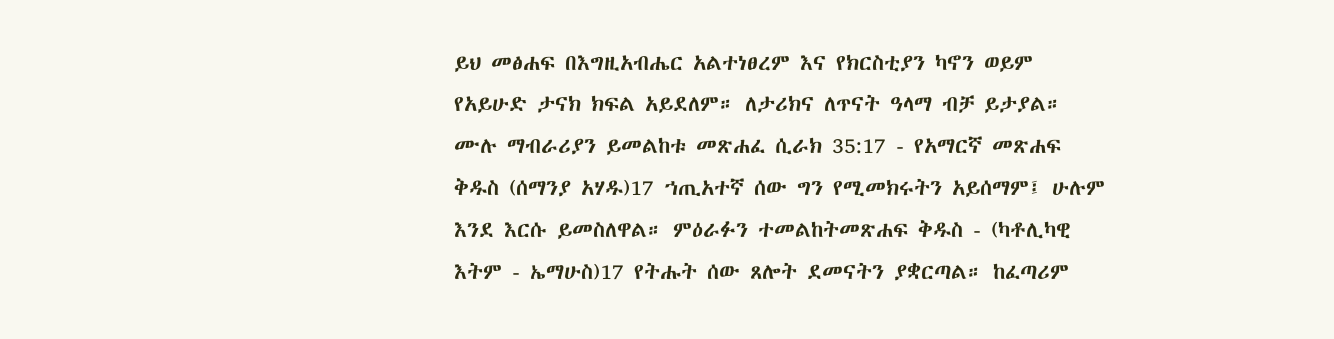ይህ መፅሐፍ በእግዚአብሔር አልተነፀረም እና የክርስቲያን ካኖን ወይም የአይሁድ ታናክ ክፍል አይደለም። ለታሪክና ለጥናት ዓላማ ብቻ ይታያል። ሙሉ ማብራሪያን ይመልከቱ መጽሐፈ ሲራክ 35:17 - የአማርኛ መጽሐፍ ቅዱስ (ሰማንያ አሃዱ)17 ኀጢአተኛ ሰው ግን የሚመክሩትን አይሰማም፤ ሁሉም እንደ እርሱ ይመስለዋል። ምዕራፉን ተመልከትመጽሐፍ ቅዱስ - (ካቶሊካዊ እትም - ኤማሁስ)17 የትሑት ሰው ጸሎት ደመናትን ያቋርጣል። ከፈጣሪም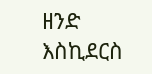ዘንድ እስኪደርስ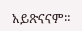አይጽናናም።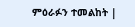ምዕራፉን ተመልከት |